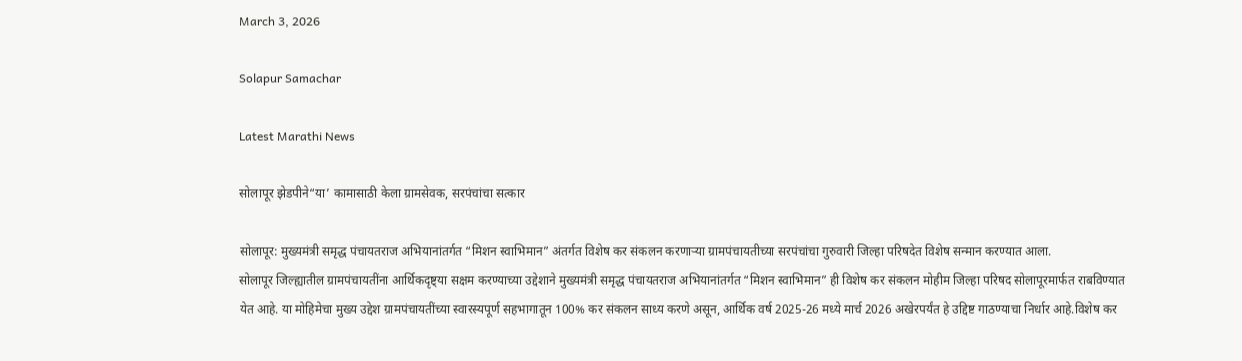March 3, 2026

Solapur Samachar

Latest Marathi News

सोलापूर झेडपीने“या’ कामासाठी केला ग्रामसेवक, सरपंचांचा सत्कार

सोलापूर: मुख्यमंत्री समृद्ध पंचायतराज अभियानांतर्गत “मिशन स्वाभिमान” अंतर्गत विशेष कर संकलन करणाऱ्या ग्रामपंचायतीच्या सरपंचांचा गुरुवारी जिल्हा परिषदेत विशेष सन्मान करण्यात आला.
सोलापूर जिल्ह्यातील ग्रामपंचायतींना आर्थिकदृष्ट्या सक्षम करण्याच्या उद्देशाने मुख्यमंत्री समृद्ध पंचायतराज अभियानांतर्गत “मिशन स्वाभिमान” ही विशेष कर संकलन मोहीम जिल्हा परिषद सोलापूरमार्फत राबविण्यात येत आहे. या मोहिमेचा मुख्य उद्देश ग्रामपंचायतींच्या स्वारस्यपूर्ण सहभागातून 100% कर संकलन साध्य करणे असून, आर्थिक वर्ष 2025-26 मध्ये मार्च 2026 अखेरपर्यंत हे उद्दिष्ट गाठण्याचा निर्धार आहे.विशेष कर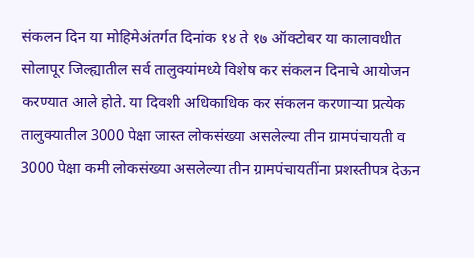संकलन दिन या मोहिमेअंतर्गत दिनांक १४ ते १७ ऑक्टोबर या कालावधीत सोलापूर जिल्ह्यातील सर्व तालुक्यांमध्ये विशेष कर संकलन दिनाचे आयोजन करण्यात आले होते. या दिवशी अधिकाधिक कर संकलन करणाऱ्या प्रत्येक तालुक्यातील 3000 पेक्षा जास्त लोकसंख्या असलेल्या तीन ग्रामपंचायती व 3000 पेक्षा कमी लोकसंख्या असलेल्या तीन ग्रामपंचायतींना प्रशस्तीपत्र देऊन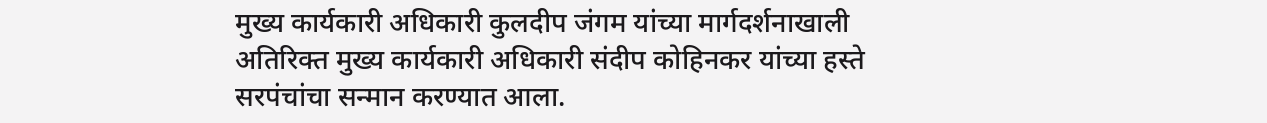मुख्य कार्यकारी अधिकारी कुलदीप जंगम यांच्या मार्गदर्शनाखाली अतिरिक्त मुख्य कार्यकारी अधिकारी संदीप कोहिनकर यांच्या हस्ते सरपंचांचा सन्मान करण्यात आला.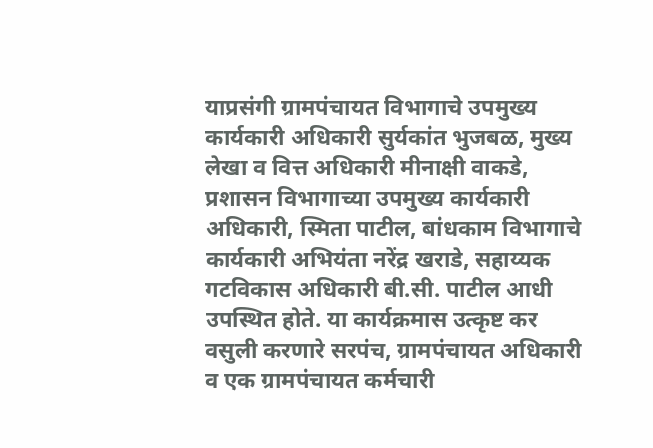याप्रसंगी ग्रामपंचायत विभागाचे उपमुख्य कार्यकारी अधिकारी सुर्यकांत भुजबळ, मुख्य लेखा व वित्त अधिकारी मीनाक्षी वाकडे, प्रशासन विभागाच्या उपमुख्य कार्यकारी अधिकारी, स्मिता पाटील, बांधकाम विभागाचे कार्यकारी अभियंता नरेंद्र खराडे, सहाय्यक गटविकास अधिकारी बी.सी. पाटील आधी उपस्थित होते. या कार्यक्रमास उत्कृष्ट कर वसुली करणारे सरपंच, ग्रामपंचायत अधिकारी व एक ग्रामपंचायत कर्मचारी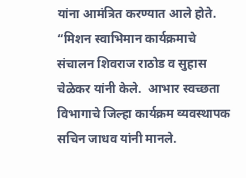यांना आमंत्रित करण्यात आले होते. “मिशन स्वाभिमान कार्यक्रमाचे संचालन शिवराज राठोड व सुहास चेळेकर यांनी केले.  आभार स्वच्छता विभागाचे जिल्हा कार्यक्रम व्यवस्थापक सचिन जाधव यांनी मानले.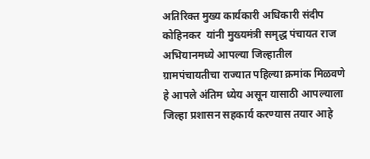अतिरिक्त मुख्य कार्यकारी अधिकारी संदीप कोहिनकर  यांनी मुख्यमंत्री समृद्ध पंचायत राज अभियानमध्ये आपल्या जिल्हातील ग्रामपंचायतीचा राज्यात पहिल्या क्रमांक मिळवणे हे आपले अंतिम ध्येय असून यासाठी आपल्याला जिल्हा प्रशासन सहकार्य करण्यास तयार आहे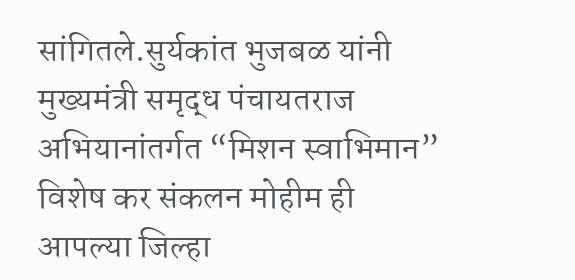सांगितले.सुर्यकांत भुजबळ यांनी मुख्यमंत्री समृद्ध पंचायतराज अभियानांतर्गत “मिशन स्वाभिमान” विशेष कर संकलन मोहीम ही आपल्या जिल्हा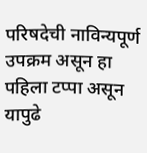परिषदेची नाविन्यपूर्ण उपक्रम असून हा पहिला टप्पा असून यापुढे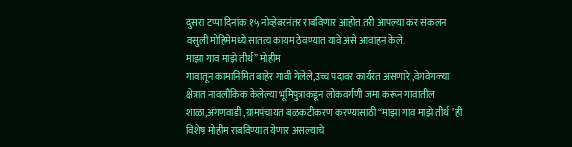दुसरा टप्पा दिनांक १५ नोव्हेबरनंतर राबविणार आहोत.तरी आपल्या कर संकलन वसुली मोहिमेमध्ये सातत्य कायम ठेवण्यात यावे असे आवाहन केले.
माझा गाव माझे तीर्थ” मोहीम
गावातून कामानिमित बाहेर गावी गेलेले,उच्च पदावर कार्यरत असणारे ,वेगवेगळ्या क्षेत्रात नावलौकिक केलेल्या भूमिपुत्राकडून लोकवर्गणी जमा करून गावातील शाळा,अंगणवाडी ,ग्रामपंचायत बळकटीकरण करण्यासाठी “माझा गाव माझे तीर्थ ’ ही विशेष मोहीम राबविण्यात येणार असल्याचे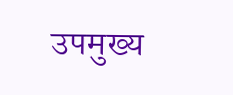उपमुख्य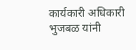कार्यकारी अधिकारी भुजबळ यांनी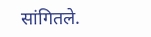सांगितले.